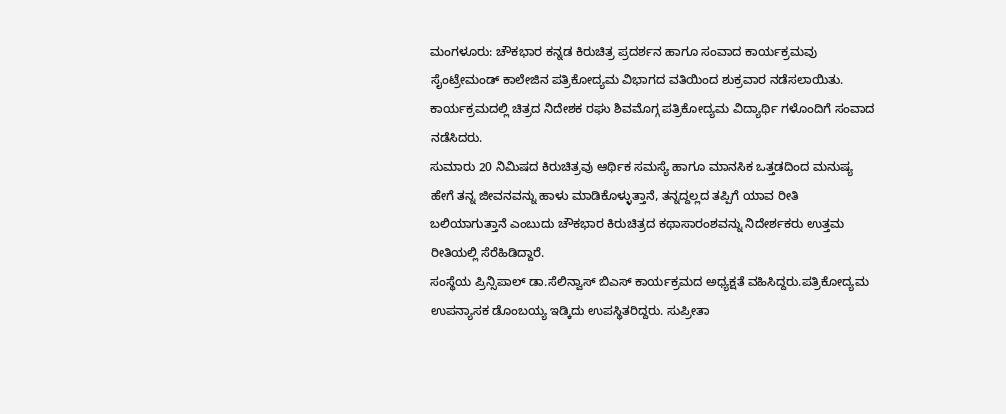ಮಂಗಳೂರು: ಚೌಕಭಾರ ಕನ್ನಡ ಕಿರುಚಿತ್ರ ಪ್ರದರ್ಶನ ಹಾಗೂ ಸಂವಾದ ಕಾರ್ಯಕ್ರಮವು ಸೈಂಟ್ರೇಮಂಡ್ ಕಾಲೇಜಿನ ಪತ್ರಿಕೋದ್ಯಮ ವಿಭಾಗದ ವತಿಯಿಂದ ಶುಕ್ರವಾರ ನಡೆಸಲಾಯಿತು. ಕಾರ್ಯಕ್ರಮದಲ್ಲಿ ಚಿತ್ರದ ನಿದೇಶಕ ರಘು ಶಿವಮೊಗ್ಗ ಪತ್ರಿಕೋದ್ಯಮ ವಿದ್ಯಾರ್ಥಿ ಗಳೊಂದಿಗೆ ಸಂವಾದ ನಡೆಸಿದರು.
ಸುಮಾರು 20 ನಿಮಿಷದ ಕಿರುಚಿತ್ರವು ಆರ್ಥಿಕ ಸಮಸ್ಯೆ ಹಾಗೂ ಮಾನಸಿಕ ಒತ್ತಡದಿಂದ ಮನುಷ್ಯ ಹೇಗೆ ತನ್ನ ಜೀವನವನ್ನು ಹಾಳು ಮಾಡಿಕೊಳ್ಳುತ್ತಾನೆ, ತನ್ನದ್ದಲ್ಲದ ತಪ್ಪಿಗೆ ಯಾವ ರೀತಿ ಬಲಿಯಾಗುತ್ತಾನೆ ಎಂಬುದು ಚೌಕಭಾರ ಕಿರುಚಿತ್ರದ ಕಥಾಸಾರಂಶವನ್ನು ನಿದೇರ್ಶಕರು ಉತ್ತಮ ರೀತಿಯಲ್ಲಿ ಸೆರೆಹಿಡಿದ್ದಾರೆ.
ಸಂಸ್ಥೆಯ ಪ್ರಿನ್ಸಿಪಾಲ್ ಡಾ.ಸೆಲಿನ್ವಾಸ್ ಬಿಎಸ್ ಕಾರ್ಯಕ್ರಮದ ಅಧ್ಯಕ್ಷತೆ ವಹಿಸಿದ್ದರು.ಪತ್ರಿಕೋದ್ಯಮ ಉಪನ್ಯಾಸಕ ಡೊಂಬಯ್ಯ ಇಡ್ಕಿದು ಉಪಸ್ಥಿತರಿದ್ದರು. ಸುಪ್ರೀತಾ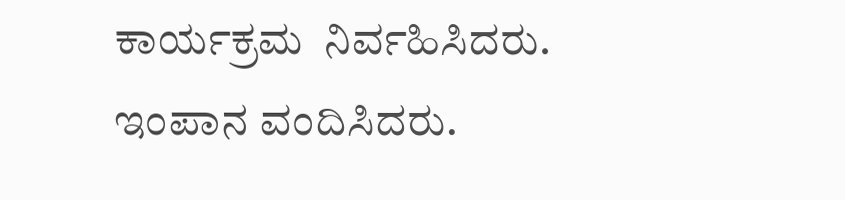ಕಾರ್ಯಕ್ರಮ  ನಿರ್ವಹಿಸಿದರು. ಇಂಪಾನ ವಂದಿಸಿದರು.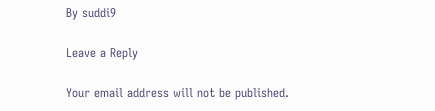By suddi9

Leave a Reply

Your email address will not be published.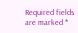Required fields are marked *